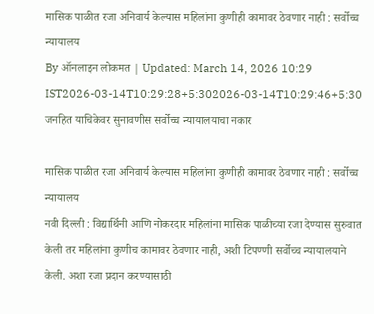मासिक पाळीत रजा अनिवार्य केल्यास महिलांना कुणीही कामावर ठेवणार नाही : सर्वोच्च न्यायालय
By ऑनलाइन लोकमत | Updated: March 14, 2026 10:29 IST2026-03-14T10:29:28+5:302026-03-14T10:29:46+5:30
जनहित याचिकेवर सुनावणीस सर्वोच्च न्यायालयाचा नकार

मासिक पाळीत रजा अनिवार्य केल्यास महिलांना कुणीही कामावर ठेवणार नाही : सर्वोच्च न्यायालय
नवी दिल्ली : विद्यार्थिनी आणि नोकरदार महिलांना मासिक पाळीच्या रजा देण्यास सुरुवात केली तर महिलांना कुणीच कामावर ठेवणार नाही, अशी टिपण्णी सर्वोच्च न्यायालयाने केली. अशा रजा प्रदान करण्यासाठी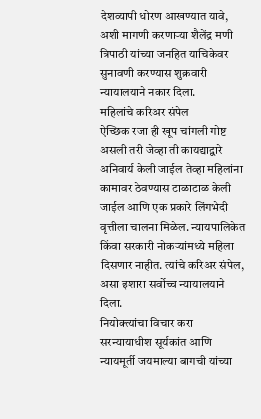देशव्यापी धोरण आखण्यात यावे, अशी मागणी करणाऱ्या शैलेंद्र मणी त्रिपाठी यांच्या जनहित याचिकेवर सुनावणी करण्यास शुक्रवारी न्यायालयाने नकार दिला.
महिलांचे करिअर संपेल
ऐच्छिक रजा ही खूप चांगली गोष्ट असली तरी जेव्हा ती कायद्याद्वारे अनिवार्य केली जाईल तेव्हा महिलांना कामावर ठेवण्यास टाळाटाळ केली जाईल आणि एक प्रकारे लिंगभेदी वृत्तीला चालना मिळेल. न्यायपालिकेत किंवा सरकारी नोकऱ्यांमध्ये महिला दिसणार नाहीत. त्यांचे करिअर संपेल, असा इशारा सर्वोच्च न्यायालयाने दिला.
नियोक्त्यांचा विचार करा
सरन्यायाधीश सूर्यकांत आणि न्यायमूर्ती जयमाल्या बागची यांच्या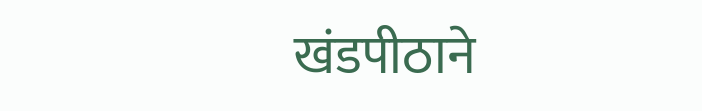खंडपीठाने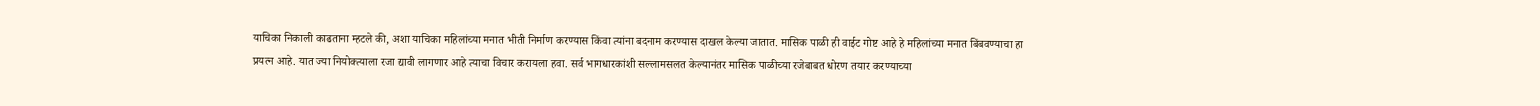याचिका निकाली काढताना म्हटले की, अशा याचिका महिलांच्या मनात भीती निर्माण करण्यास किंवा त्यांना बदनाम करण्यास दाखल केल्या जातात. मासिक पाळी ही वाईट गोष्ट आहे हे महिलांच्या मनात बिंबवण्याचा हा प्रयत्न आहे. यात ज्या नियोक्त्याला रजा द्यावी लागणार आहे त्याचा विचार करायला हवा. सर्व भागधारकांशी सल्लामसलत केल्यानंतर मासिक पाळीच्या रजेबाबत धोरण तयार करण्याच्या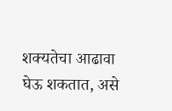शक्यतेचा आढावा घेऊ शकतात, असे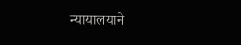न्यायालयाने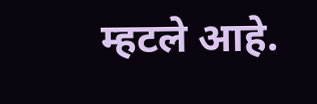म्हटले आहे.